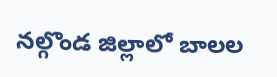నల్గొండ జిల్లాలో బాలల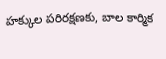హక్కుల పరిరక్షణకు, బాల కార్మిక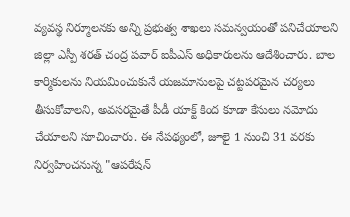వ్యవస్థ నిర్మూలనకు అన్ని ప్రభుత్వ శాఖలు సమన్వయంతో పనిచేయాలని జిల్లా ఎస్పీ శరత్ చంద్ర పవార్ ఐపీఎస్ అధికారులను ఆదేశించారు. బాల కార్మికులను నియమించుకునే యజమానులపై చట్టపరమైన చర్యలు తీసుకోవాలని, అవసరమైతే పీడీ యాక్ట్ కింద కూడా కేసులు నమోదు చేయాలని సూచించారు. ఈ నేపథ్యంలో, జూలై 1 నుంచి 31 వరకు నిర్వహించనున్న "ఆపరేషన్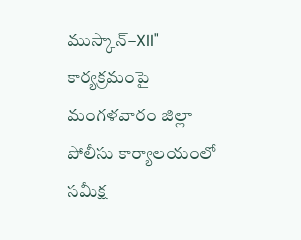ముస్కాన్–XII" కార్యక్రమంపై మంగళవారం జిల్లా పోలీసు కార్యాలయంలో సమీక్ష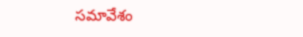సమావేశం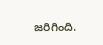జరిగింది.